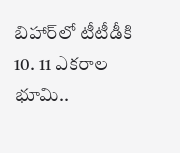బిహార్‌లో టీటీడీకి 10. 11 ఎకరాల భూమి..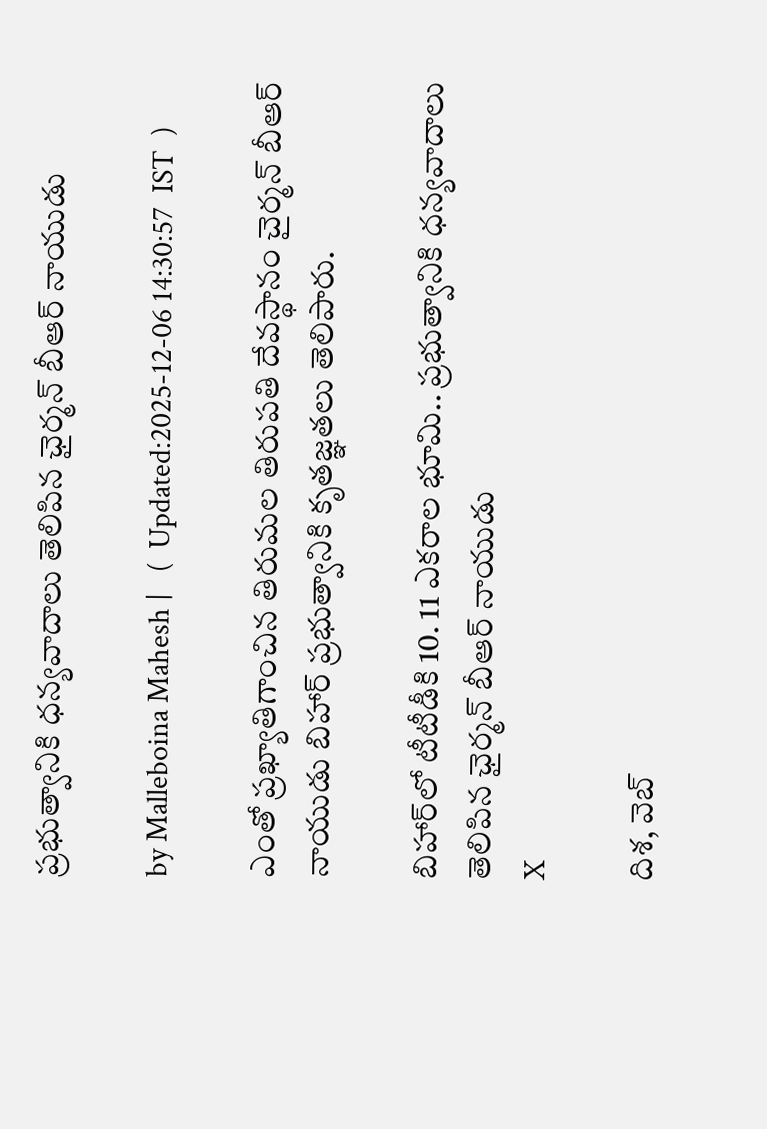ప్రభుత్వానికి ధన్యవాదాలు తెలిపిన ఛైర్మన్ బీఆర్ నాయుడు

by Malleboina Mahesh |   (  Updated:2025-12-06 14:30:57  IST  )

ఎంతో ప్రఖ్యాతిగాంచిన తిరుమల తిరుపతి దేవస్థానం చైర్మన్ బీఆర్ నాయుడు బిహార్ ప్రభుత్వానికి కృతజ్ఞతలు తెలిపారు.

బిహార్‌లో టీటీడీకి 10. 11 ఎకరాల భూమి.. ప్రభుత్వానికి ధన్యవాదాలు తెలిపిన ఛైర్మన్ బీఆర్ నాయుడు
X

దిశ, వెబ్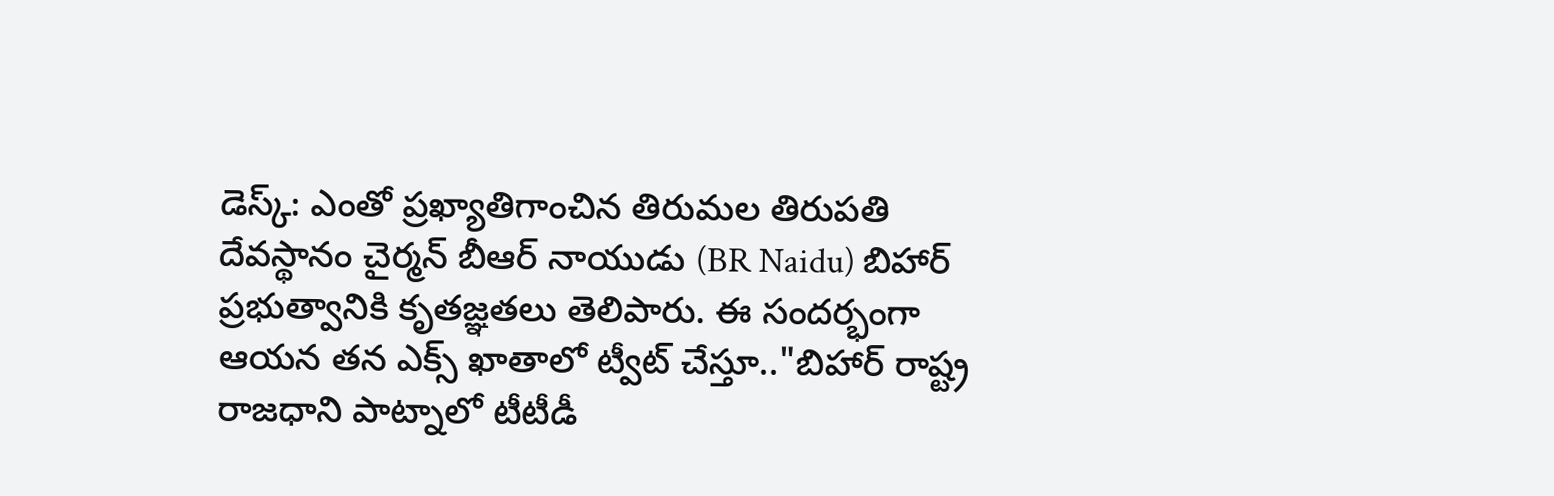డెస్క్: ఎంతో ప్రఖ్యాతిగాంచిన తిరుమల తిరుపతి దేవస్థానం చైర్మన్ బీఆర్ నాయుడు (BR Naidu) బిహార్ ప్రభుత్వానికి కృతజ్ఞతలు తెలిపారు. ఈ సందర్భంగా ఆయన తన ఎక్స్ ఖాతాలో ట్వీట్ చేస్తూ.."బిహార్ రాష్ట్ర రాజధాని పాట్నాలో టీటీడీ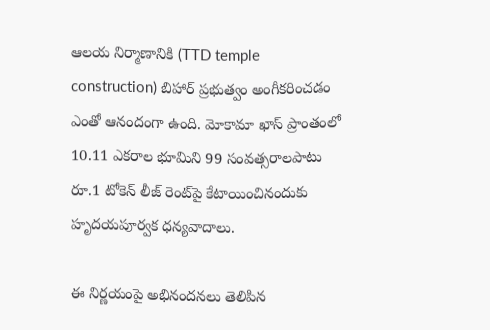ఆలయ నిర్మాణానికి (TTD temple construction) బిహార్ ప్రభుత్వం అంగీకరించడం ఎంతో ఆనందంగా ఉంది. మోకామా ఖాస్ ప్రాంతంలో 10.11 ఎకరాల భూమిని 99 సంవత్సరాలపాటు రూ.1 టోకెన్ లీజ్ రెంట్‌పై కేటాయించినందుకు హృదయపూర్వక ధన్యవాదాలు.

ఈ నిర్ణయంపై అభినందనలు తెలిపిన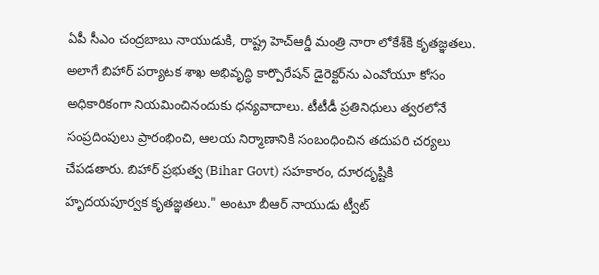ఏపీ సీఎం చంద్రబాబు నాయుడుకి, రాష్ట్ర హెచ్‌ఆర్డీ మంత్రి నారా లోకేశ్‌కి కృతజ్ఞతలు. అలాగే బిహార్ పర్యాటక శాఖ అభివృద్ధి కార్పొరేషన్ డైరెక్టర్‌ను ఎంవోయూ కోసం అధికారికంగా నియమించినందుకు ధన్యవాదాలు. టీటీడీ ప్రతినిధులు త్వరలోనే సంప్రదింపులు ప్రారంభించి, ఆలయ నిర్మాణానికి సంబంధించిన తదుపరి చర్యలు చేపడతారు. బిహార్ ప్రభుత్వ (Bihar Govt) సహకారం, దూరదృష్టికి హృదయపూర్వక కృతజ్ఞతలు." అంటూ బీఆర్ నాయుడు ట్వీట్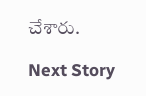చేశారు.

Next Story